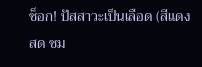ช็อก! ปัสสาวะเป็นเลือด (สีแดงสด ชม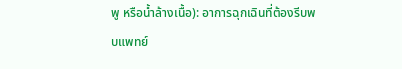พู หรือน้ำล้างเนื้อ): อาการฉุกเฉินที่ต้องรีบพบแพทย์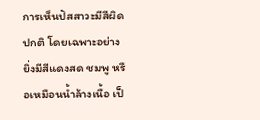การเห็นปัสสาวะมีสีผิดปกติ โดยเฉพาะอย่างยิ่งมีสีแดงสด ชมพู หรือเหมือนน้ำล้างเนื้อ เป็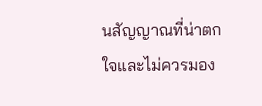นสัญญาณที่น่าตกใจและไม่ควรมอง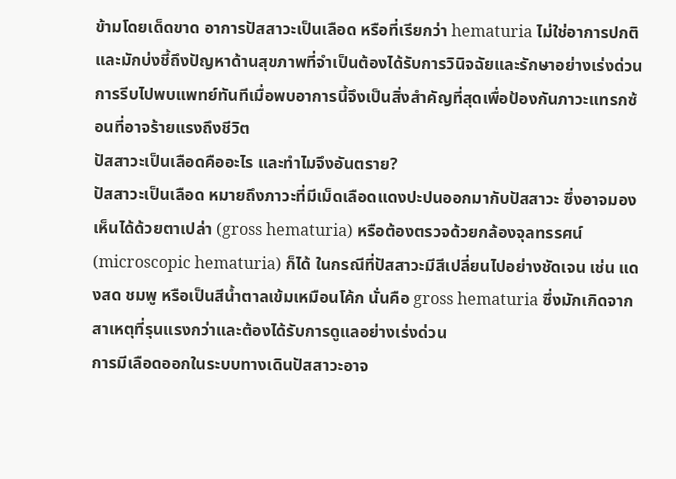ข้ามโดยเด็ดขาด อาการปัสสาวะเป็นเลือด หรือที่เรียกว่า hematuria ไม่ใช่อาการปกติและมักบ่งชี้ถึงปัญหาด้านสุขภาพที่จำเป็นต้องได้รับการวินิจฉัยและรักษาอย่างเร่งด่วน การรีบไปพบแพทย์ทันทีเมื่อพบอาการนี้จึงเป็นสิ่งสำคัญที่สุดเพื่อป้องกันภาวะแทรกซ้อนที่อาจร้ายแรงถึงชีวิต
ปัสสาวะเป็นเลือดคืออะไร และทำไมจึงอันตราย?
ปัสสาวะเป็นเลือด หมายถึงภาวะที่มีเม็ดเลือดแดงปะปนออกมากับปัสสาวะ ซึ่งอาจมองเห็นได้ด้วยตาเปล่า (gross hematuria) หรือต้องตรวจด้วยกล้องจุลทรรศน์ (microscopic hematuria) ก็ได้ ในกรณีที่ปัสสาวะมีสีเปลี่ยนไปอย่างชัดเจน เช่น แดงสด ชมพู หรือเป็นสีน้ำตาลเข้มเหมือนโค้ก นั่นคือ gross hematuria ซึ่งมักเกิดจากสาเหตุที่รุนแรงกว่าและต้องได้รับการดูแลอย่างเร่งด่วน
การมีเลือดออกในระบบทางเดินปัสสาวะอาจ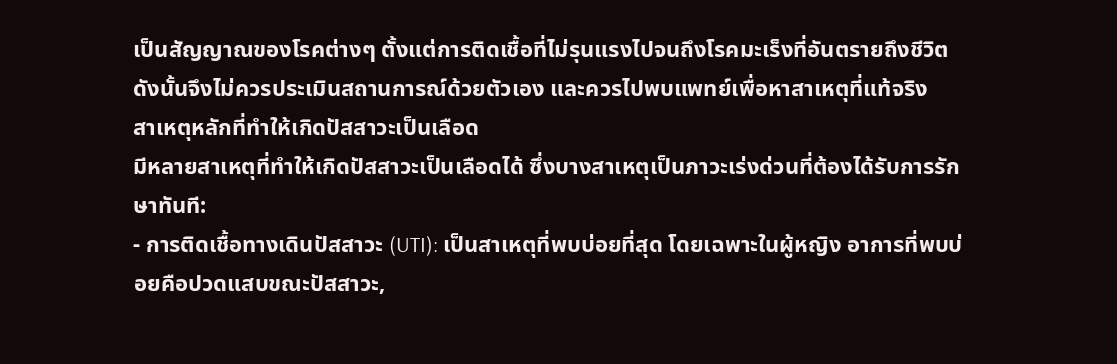เป็นสัญญาณของโรคต่างๆ ตั้งแต่การติดเชื้อที่ไม่รุนแรงไปจนถึงโรคมะเร็งที่อันตรายถึงชีวิต ดังนั้นจึงไม่ควรประเมินสถานการณ์ด้วยตัวเอง และควรไปพบแพทย์เพื่อหาสาเหตุที่แท้จริง
สาเหตุหลักที่ทำให้เกิดปัสสาวะเป็นเลือด
มีหลายสาเหตุที่ทำให้เกิดปัสสาวะเป็นเลือดได้ ซึ่งบางสาเหตุเป็นภาวะเร่งด่วนที่ต้องได้รับการรักษาทันที:
- การติดเชื้อทางเดินปัสสาวะ (UTI): เป็นสาเหตุที่พบบ่อยที่สุด โดยเฉพาะในผู้หญิง อาการที่พบบ่อยคือปวดแสบขณะปัสสาวะ,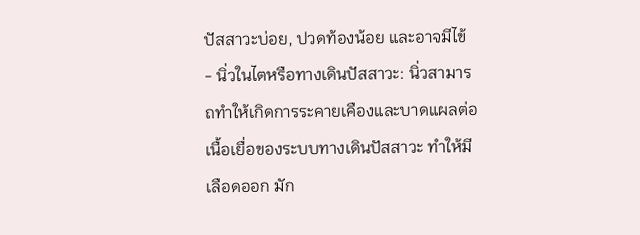ปัสสาวะบ่อย, ปวดท้องน้อย และอาจมีไข้
- นิ่วในไตหรือทางเดินปัสสาวะ: นิ่วสามารถทำให้เกิดการระคายเคืองและบาดแผลต่อเนื้อเยื่อของระบบทางเดินปัสสาวะ ทำให้มีเลือดออก มัก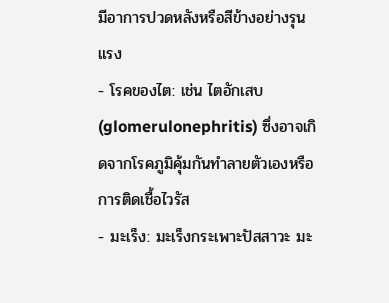มีอาการปวดหลังหรือสีข้างอย่างรุนแรง
- โรคของไต: เช่น ไตอักเสบ (glomerulonephritis) ซึ่งอาจเกิดจากโรคภูมิคุ้มกันทำลายตัวเองหรือการติดเชื้อไวรัส
- มะเร็ง: มะเร็งกระเพาะปัสสาวะ มะ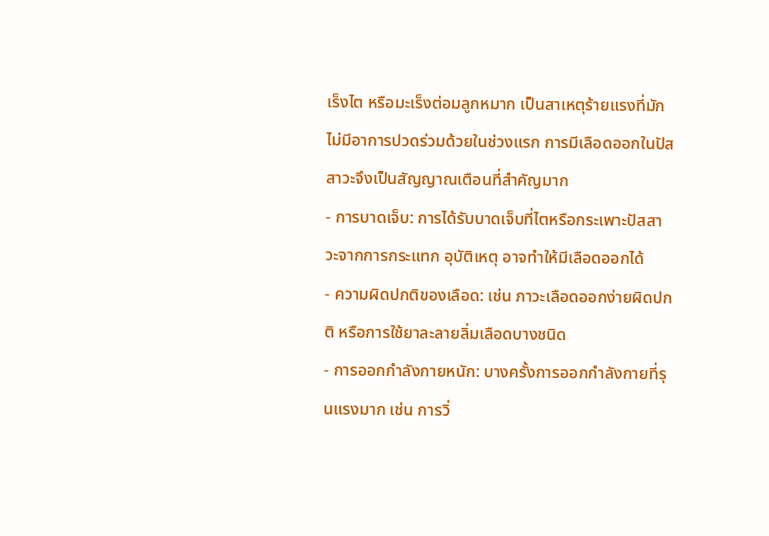เร็งไต หรือมะเร็งต่อมลูกหมาก เป็นสาเหตุร้ายแรงที่มักไม่มีอาการปวดร่วมด้วยในช่วงแรก การมีเลือดออกในปัสสาวะจึงเป็นสัญญาณเตือนที่สำคัญมาก
- การบาดเจ็บ: การได้รับบาดเจ็บที่ไตหรือกระเพาะปัสสาวะจากการกระแทก อุบัติเหตุ อาจทำให้มีเลือดออกได้
- ความผิดปกติของเลือด: เช่น ภาวะเลือดออกง่ายผิดปกติ หรือการใช้ยาละลายลิ่มเลือดบางชนิด
- การออกกำลังกายหนัก: บางครั้งการออกกำลังกายที่รุนแรงมาก เช่น การวิ่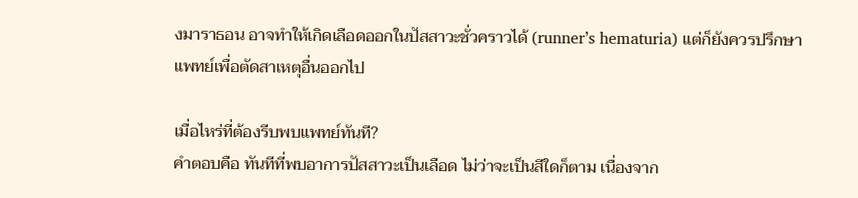งมาราธอน อาจทำให้เกิดเลือดออกในปัสสาวะชั่วคราวได้ (runner’s hematuria) แต่ก็ยังควรปรึกษาแพทย์เพื่อตัดสาเหตุอื่นออกไป

เมื่อไหร่ที่ต้องรีบพบแพทย์ทันที?
คำตอบคือ ทันทีที่พบอาการปัสสาวะเป็นเลือด ไม่ว่าจะเป็นสีใดก็ตาม เนื่องจาก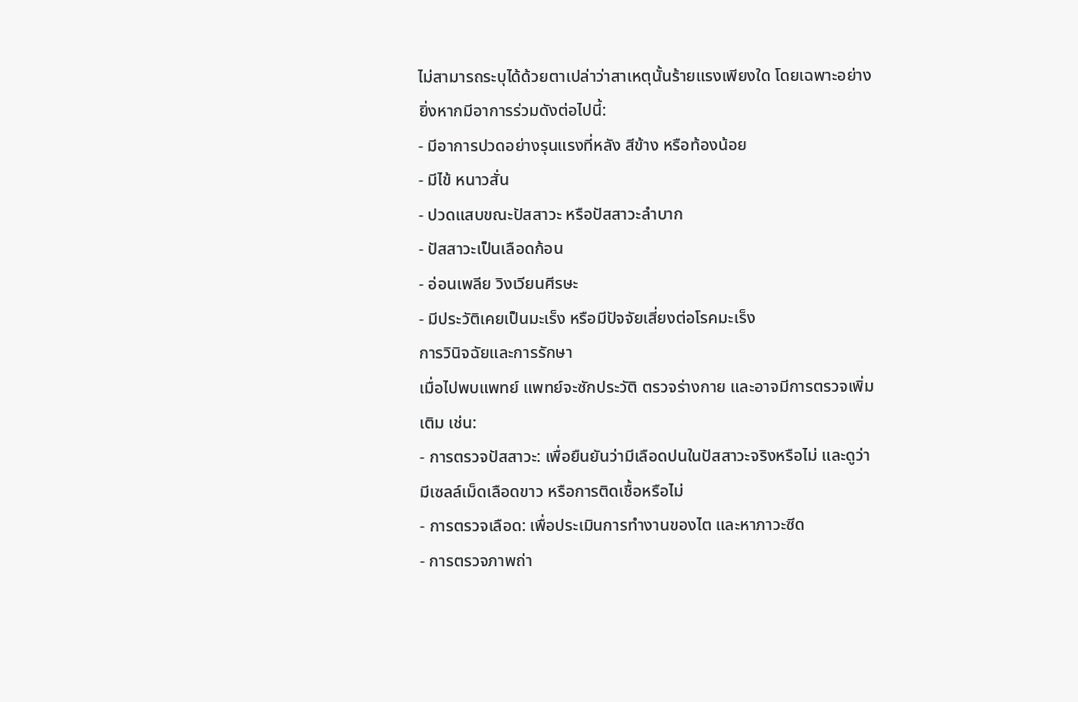ไม่สามารถระบุได้ด้วยตาเปล่าว่าสาเหตุนั้นร้ายแรงเพียงใด โดยเฉพาะอย่างยิ่งหากมีอาการร่วมดังต่อไปนี้:
- มีอาการปวดอย่างรุนแรงที่หลัง สีข้าง หรือท้องน้อย
- มีไข้ หนาวสั่น
- ปวดแสบขณะปัสสาวะ หรือปัสสาวะลำบาก
- ปัสสาวะเป็นเลือดก้อน
- อ่อนเพลีย วิงเวียนศีรษะ
- มีประวัติเคยเป็นมะเร็ง หรือมีปัจจัยเสี่ยงต่อโรคมะเร็ง
การวินิจฉัยและการรักษา
เมื่อไปพบแพทย์ แพทย์จะซักประวัติ ตรวจร่างกาย และอาจมีการตรวจเพิ่มเติม เช่น:
- การตรวจปัสสาวะ: เพื่อยืนยันว่ามีเลือดปนในปัสสาวะจริงหรือไม่ และดูว่ามีเซลล์เม็ดเลือดขาว หรือการติดเชื้อหรือไม่
- การตรวจเลือด: เพื่อประเมินการทำงานของไต และหาภาวะซีด
- การตรวจภาพถ่า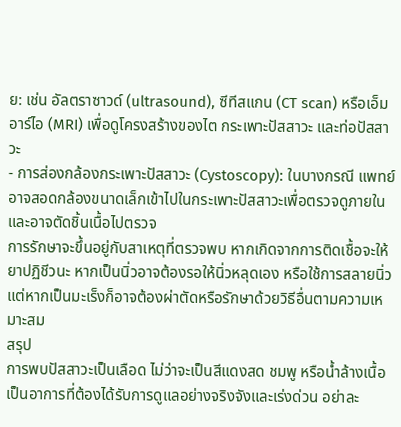ย: เช่น อัลตราซาวด์ (ultrasound), ซีทีสแกน (CT scan) หรือเอ็มอาร์ไอ (MRI) เพื่อดูโครงสร้างของไต กระเพาะปัสสาวะ และท่อปัสสาวะ
- การส่องกล้องกระเพาะปัสสาวะ (Cystoscopy): ในบางกรณี แพทย์อาจสอดกล้องขนาดเล็กเข้าไปในกระเพาะปัสสาวะเพื่อตรวจดูภายในและอาจตัดชิ้นเนื้อไปตรวจ
การรักษาจะขึ้นอยู่กับสาเหตุที่ตรวจพบ หากเกิดจากการติดเชื้อจะให้ยาปฏิชีวนะ หากเป็นนิ่วอาจต้องรอให้นิ่วหลุดเอง หรือใช้การสลายนิ่ว แต่หากเป็นมะเร็งก็อาจต้องผ่าตัดหรือรักษาด้วยวิธีอื่นตามความเหมาะสม
สรุป
การพบปัสสาวะเป็นเลือด ไม่ว่าจะเป็นสีแดงสด ชมพู หรือน้ำล้างเนื้อ เป็นอาการที่ต้องได้รับการดูแลอย่างจริงจังและเร่งด่วน อย่าละ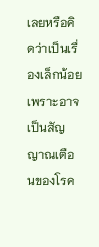เลยหรือคิดว่าเป็นเรื่องเล็กน้อย เพราะอาจเป็นสัญญาณเตือนของโรค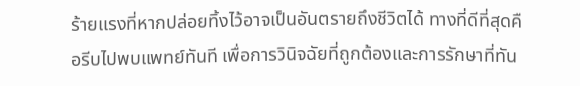ร้ายแรงที่หากปล่อยทิ้งไว้อาจเป็นอันตรายถึงชีวิตได้ ทางที่ดีที่สุดคือรีบไปพบแพทย์ทันที เพื่อการวินิจฉัยที่ถูกต้องและการรักษาที่ทัน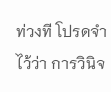ท่วงที โปรดจำไว้ว่า การวินิจ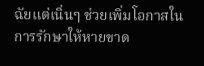ฉัยแต่เนิ่นๆ ช่วยเพิ่มโอกาสในการรักษาให้หายขาด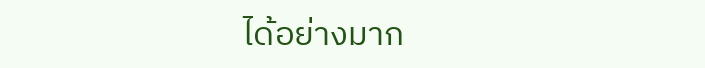ได้อย่างมาก